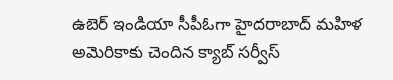ఉబెర్ ఇండియా సీపీఓగా హైదరాబాద్ మహిళ
అమెరికాకు చెందిన క్యాబ్ సర్వీస్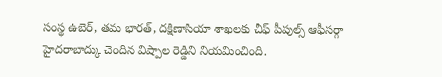సంస్థ ఉబెర్, తమ భారత్, దక్షిణాసియా శాఖలకు చీఫ్ పీపుల్స్ ఆఫీసర్గా హైదరాబాద్కు చెందిన విష్పాల రెడ్డిని నియమించింది.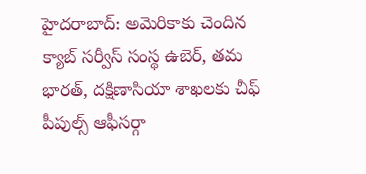హైదరాబాద్: అమెరికాకు చెందిన క్యాబ్ సర్వీస్ సంస్థ ఉబెర్, తమ భారత్, దక్షిణాసియా శాఖలకు చీఫ్ పీపుల్స్ ఆఫీసర్గా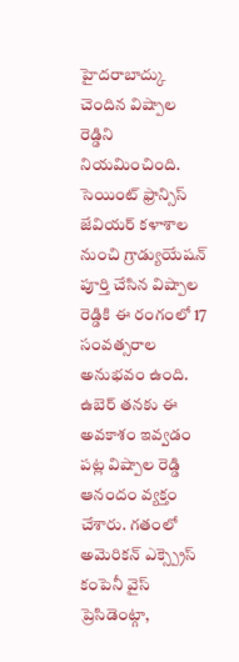హైదరాబాద్కు చెందిన విష్పాల రెడ్డిని నియమించింది. సెయింట్ ఫ్రాన్సిస్ జేవియర్ కళాశాల నుంచి గ్రాడ్యుయేషన్ పూర్తి చేసిన విష్పాల రెడ్డికి ఈ రంగంలో 17 సంవత్సరాల అనుభవం ఉంది.
ఉబెర్ తనకు ఈ అవకాశం ఇవ్వడం పట్ల విష్పాల రెడ్డి ఆనందం వ్యక్తం చేశారు. గతంలో అమెరికన్ ఎక్స్ప్రెస్ కంపెనీ వైస్ ప్రెసిడెంట్గా,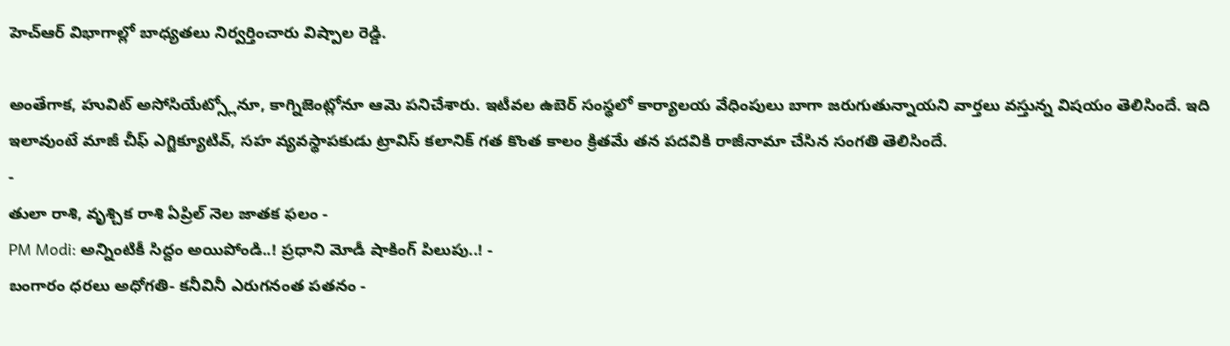హెచ్ఆర్ విభాగాల్లో బాధ్యతలు నిర్వర్తించారు విష్పాల రెడ్డి.

అంతేగాక, హువిట్ అసోసియేట్స్లోనూ, కాగ్నిజెంట్లోనూ ఆమె పనిచేశారు. ఇటీవల ఉబెర్ సంస్థలో కార్యాలయ వేధింపులు బాగా జరుగుతున్నాయని వార్తలు వస్తున్న విషయం తెలిసిందే. ఇది ఇలావుంటే మాజీ చీఫ్ ఎగ్జిక్యూటివ్, సహ వ్యవస్థాపకుడు ట్రావిస్ కలానిక్ గత కొంత కాలం క్రితమే తన పదవికి రాజీనామా చేసిన సంగతి తెలిసిందే.
-
తులా రాశి, వృశ్చిక రాశి ఏప్రిల్ నెల జాతక ఫలం -
PM Modi: అన్నింటికీ సిద్దం అయిపోండి..! ప్రధాని మోడీ షాకింగ్ పిలుపు..! -
బంగారం ధరలు అధోగతి- కనీవినీ ఎరుగనంత పతనం -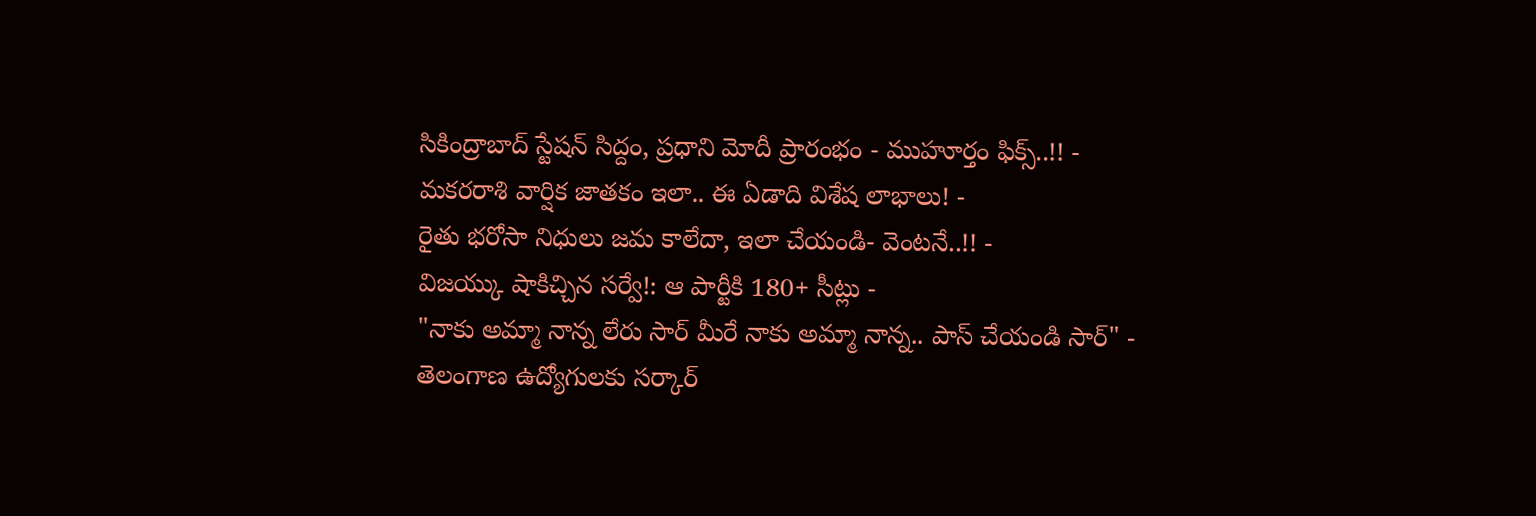సికింద్రాబాద్ స్టేషన్ సిద్దం, ప్రధాని మోదీ ప్రారంభం - ముహూర్తం ఫిక్స్..!! -
మకరరాశి వార్షిక జాతకం ఇలా.. ఈ ఏడాది విశేష లాభాలు! -
రైతు భరోసా నిధులు జమ కాలేదా, ఇలా చేయండి- వెంటనే..!! -
విజయ్కు షాకిచ్చిన సర్వే!: ఆ పార్టీకి 180+ సీట్లు -
"నాకు అమ్మా నాన్న లేరు సార్ మీరే నాకు అమ్మా నాన్న.. పాస్ చేయండి సార్" -
తెలంగాణ ఉద్యోగులకు సర్కార్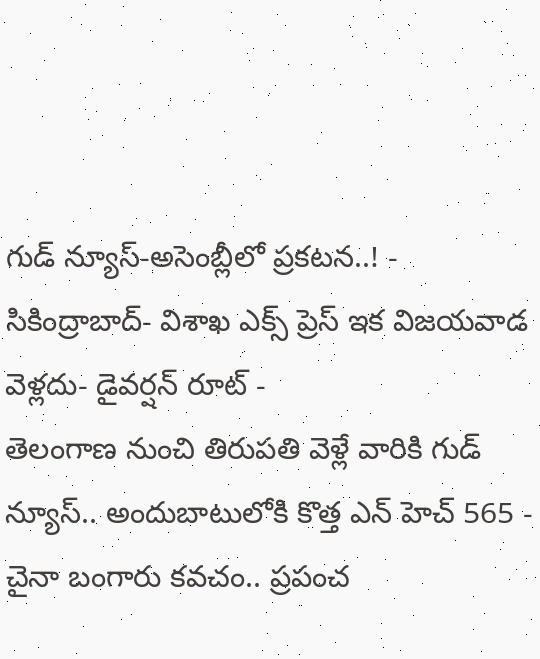గుడ్ న్యూస్-అసెంబ్లీలో ప్రకటన..! -
సికింద్రాబాద్- విశాఖ ఎక్స్ ప్రెస్ ఇక విజయవాడ వెళ్లదు- డైవర్షన్ రూట్ -
తెలంగాణ నుంచి తిరుపతి వెళ్లే వారికి గుడ్ న్యూస్.. అందుబాటులోకి కొత్త ఎన్ హెచ్ 565 -
చైనా బంగారు కవచం.. ప్రపంచ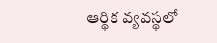ఆర్థిక వ్యవస్థలో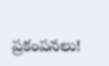ప్రకంపనలు!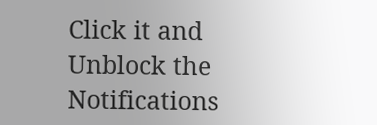Click it and Unblock the Notifications